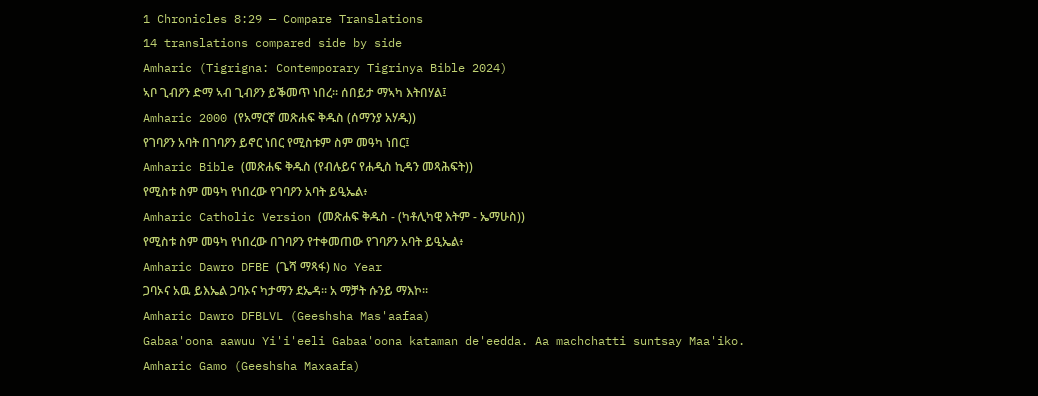1 Chronicles 8:29 — Compare Translations
14 translations compared side by side
Amharic (Tigrigna: Contemporary Tigrinya Bible 2024)
ኣቦ ጊብዖን ድማ ኣብ ጊብዖን ይቕመጥ ነበረ። ሰበይታ ማኣካ እትበሃል፤
Amharic 2000 (የአማርኛ መጽሐፍ ቅዱስ (ሰማንያ አሃዱ))
የገባዖን አባት በገባዖን ይኖር ነበር የሚስቱም ስም መዓካ ነበር፤
Amharic Bible (መጽሐፍ ቅዱስ (የብሉይና የሐዲስ ኪዳን መጻሕፍት))
የሚስቱ ስም መዓካ የነበረው የገባዖን አባት ይዒኤል፥
Amharic Catholic Version (መጽሐፍ ቅዱስ - (ካቶሊካዊ እትም - ኤማሁስ))
የሚስቱ ስም መዓካ የነበረው በገባዖን የተቀመጠው የገባዖን አባት ይዒኤል፥
Amharic Dawro DFBE (ጌሻ ማጻፋ) No Year
ጋባኦና አዉ ይእኤል ጋባኦና ካታማን ደኤዳ። አ ማቻት ሱንይ ማእኮ።
Amharic Dawro DFBLVL (Geeshsha Mas'aafaa)
Gabaa'oona aawuu Yi'i'eeli Gabaa'oona kataman de'eedda. Aa machchatti suntsay Maa'iko.
Amharic Gamo (Geeshsha Maxaafa)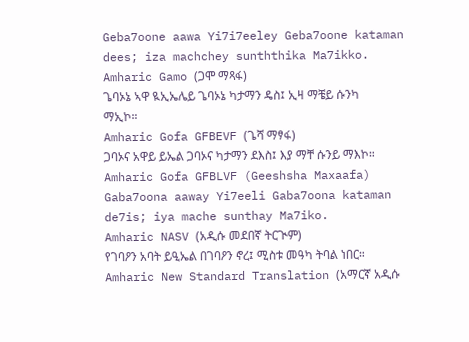Geba7oone aawa Yi7i7eeley Geba7oone kataman dees; iza machchey sunththika Ma7ikko.
Amharic Gamo (ጋሞ ማጻፋ)
ጌባኦኔ ኣዋ ዪኢኤሌይ ጌባኦኔ ካታማን ዴስ፤ ኢዛ ማቼይ ሱንካ ማኢኮ።
Amharic Gofa GFBEVF (ጌሻ ማፃፋ)
ጋባኦና አዋይ ይኤል ጋባኦና ካታማን ደእስ፤ እያ ማቸ ሱንይ ማእኮ።
Amharic Gofa GFBLVF (Geeshsha Maxaafa)
Gaba7oona aaway Yi7eeli Gaba7oona kataman de7is; iya mache sunthay Ma7iko.
Amharic NASV (አዲሱ መደበኛ ትርጒም)
የገባዖን አባት ይዒኤል በገባዖን ኖረ፤ ሚስቱ መዓካ ትባል ነበር።
Amharic New Standard Translation (አማርኛ አዲሱ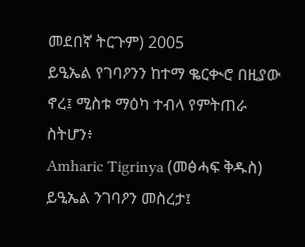መደበኛ ትርጉም) 2005
ይዒኤል የገባዖንን ከተማ ቈርቊሮ በዚያው ኖረ፤ ሚስቱ ማዕካ ተብላ የምትጠራ ስትሆን፥
Amharic Tigrinya (መፅሓፍ ቅዱስ)
ይዒኤል ንገባዖን መስረታ፤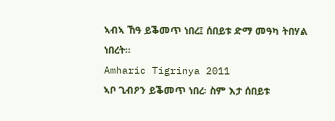ኣብኣ ኸዓ ይቕመጥ ነበረ፤ ሰበይቱ ድማ መዓካ ትበሃል ነበረት።
Amharic Tigrinya 2011
ኣቦ ጊብዖን ይቕመጥ ነበረ፡ ስም እታ ሰበይቱ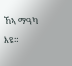ኸኣ ማዓካ እዩ።